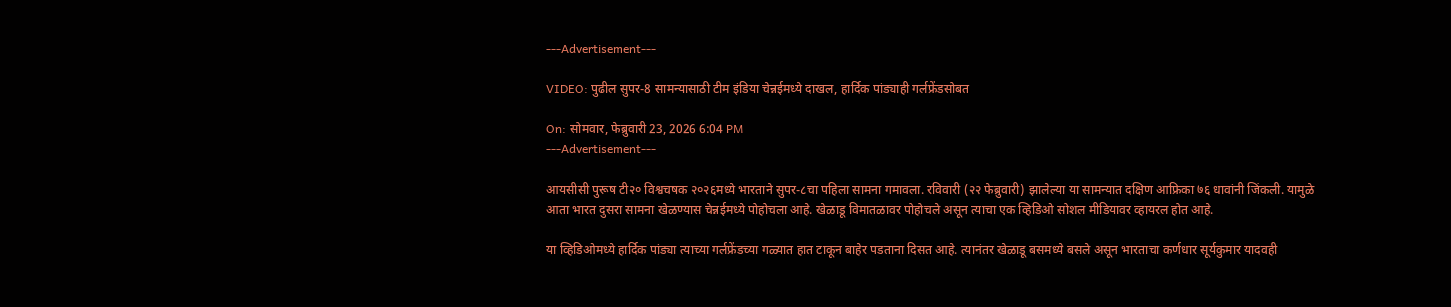---Advertisement---

VIDEO: पुढील सुपर-8 सामन्यासाठी टीम इंडिया चेन्नईमध्ये दाखल, हार्दिक पांड्याही गर्लफ्रेंडसोबत

On: सोमवार, फेब्रुवारी 23, 2026 6:04 PM
---Advertisement---

आयसीसी पुरूष टी२० विश्वचषक २०२६मध्ये भारताने सुपर-८चा पहिला सामना गमावला. रविवारी (२२ फेब्रुवारी) झालेल्या या सामन्यात दक्षिण आफ्रिका ७६ धावांनी जिंकली. यामुळे आता भारत दुसरा सामना खेळण्यास चेन्नईमध्ये पोहोचला आहे. खेळाडू विमातळावर पोहोचले असून त्याचा एक व्हिडिओ सोशल मीडियावर व्हायरल होत आहे.

या व्हिडिओमध्ये हार्दिक पांड्या त्याच्या गर्लफ्रेंडच्या गळ्यात हात टाकून बाहेर पडताना दिसत आहे. त्यानंतर खेळाडू बसमध्ये बसले असून भारताचा कर्णधार सूर्यकुमार यादवही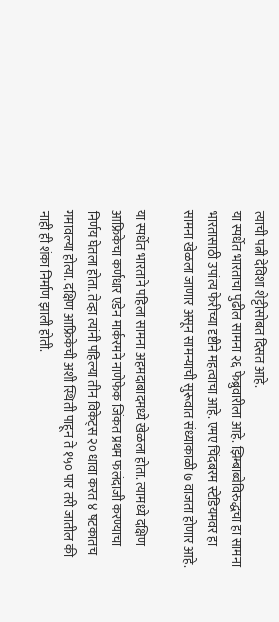त्याची पत्नी देविशा शेट्टीसोबत दिसत आहे.
या स्पर्धेत भारताचा पुढील सामना २६ फेब्रुवारीला आहे. झिम्बाब्वेविरुद्धचा हा सामना भारतासाठी उपांत्य फेरीच्या दृष्टीने महत्वाचा आहे. एमए चिंदबरम स्टेडियमवर हा सामना खेळला जाणार असून सामन्याची सुरूवात संध्याकाळी ७ वाजता होणार आहे.

या स्पर्धेत भारताने पहिला सामना अहमदाबादमध्ये खेळला होता. त्यामध्ये दक्षिण आफ्रिकेचा कर्णधार एडेन मार्करमने नाणेफेक जिंकत प्रथम फलंदाजी करण्याचा निर्णय घेतला होता. तेव्हा त्यांनी पहिल्या तीन विकेट्स २० धावा करत ४ षटकातच गमावल्या होत्या. दक्षिण आफ्रिकेची अशी स्थिती पाहून ते १५० पार तरी जातील की नाही ही शंका निर्माण झाली होती.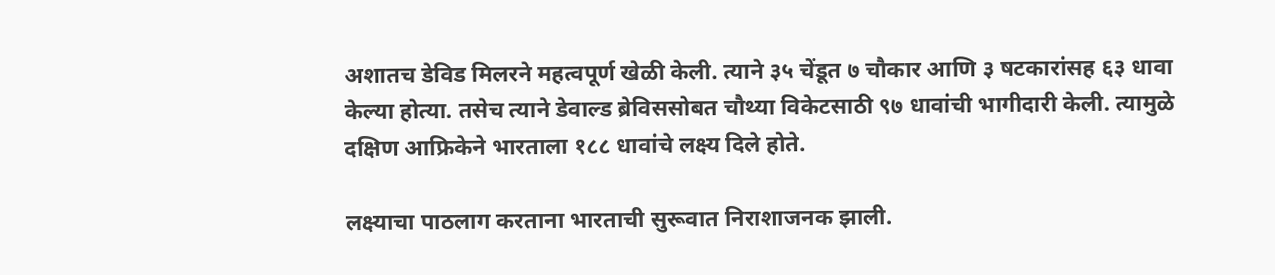अशातच डेविड मिलरने महत्वपूर्ण खेळी केली. त्याने ३५ चेंडूत ७ चौकार आणि ३ षटकारांसह ६३ धावा केल्या होत्या. तसेच त्याने डेवाल्ड ब्रेविससोबत चौथ्या विकेटसाठी ९७ धावांची भागीदारी केली. त्यामुळे दक्षिण आफ्रिकेने भारताला १८८ धावांचे लक्ष्य दिले होते.

लक्ष्याचा पाठलाग करताना भारताची सुरूवात निराशाजनक झाली.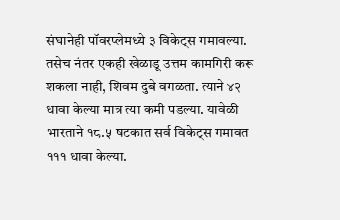संघानेही पॉवरप्लेमध्ये ३ विकेट्स गमावल्या. तसेच नंतर एकही खेळाडू उत्तम कामगिरी करू शकला नाही, शिवम दुबे वगळता. त्याने ४२ धावा केल्या मात्र त्या कमी पडल्या. यावेळी भारताने १८.५ षटकात सर्व विकेट्स गमावत १११ धावा केल्या.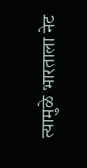त्यामुळे भारताला नेट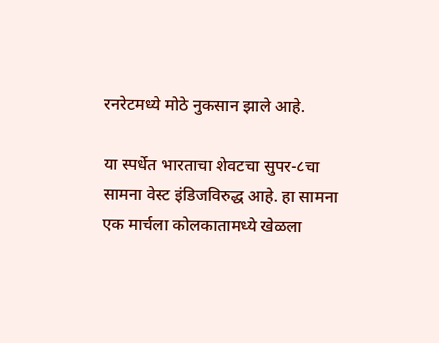रनरेटमध्ये मोठे नुकसान झाले आहे.

या स्पर्धेत भारताचा शेवटचा सुपर-८चा सामना वेस्ट इंडिजविरुद्ध आहे. हा सामना एक मार्चला कोलकातामध्ये खेळला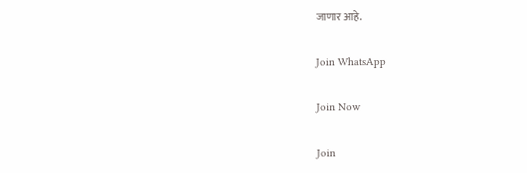जाणार आहे.

Join WhatsApp

Join Now

Join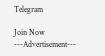Telegram

Join Now
---Advertisement---